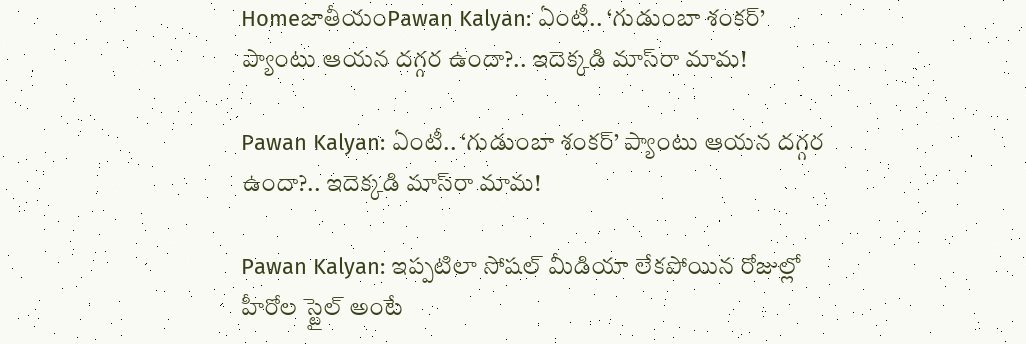HomeజాతీయంPawan Kalyan: ఏంటీ.. ‘గుడుంబా శంకర్’ ప్యాంటు ఆయన దగ్గర ఉందా?.. ఇదెక్కడి మాస్‌రా మామ!

Pawan Kalyan: ఏంటీ.. ‘గుడుంబా శంకర్’ ప్యాంటు ఆయన దగ్గర ఉందా?.. ఇదెక్కడి మాస్‌రా మామ!

Pawan Kalyan: ఇప్పటిలా సోషల్ మీడియా లేకపోయిన రోజుల్లో హీరోల స్టైల్ అంటే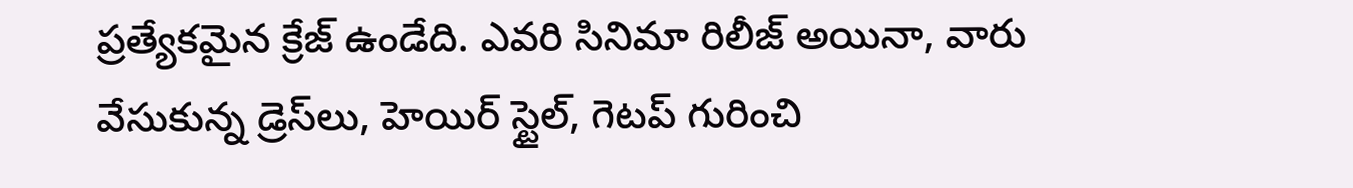ప్రత్యేకమైన క్రేజ్ ఉండేది. ఎవరి సినిమా రిలీజ్ అయినా, వారు వేసుకున్న డ్రెస్‌లు, హెయిర్ స్టైల్, గెటప్ గురించి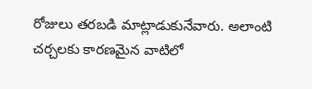రోజులు తరబడి మాట్లాడుకునేవారు. అలాంటి చర్చలకు కారణమైన వాటిలో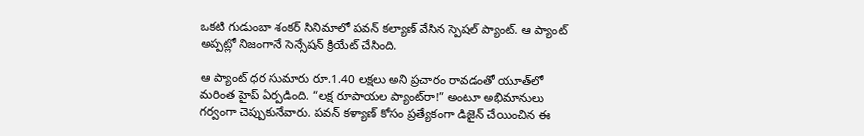ఒకటి గుడుంబా శంకర్ సినిమాలో పవన్ కల్యాణ్ వేసిన స్పెషల్ ప్యాంట్. ఆ ప్యాంట్ అప్పట్లో నిజంగానే సెన్సేషన్ క్రియేట్ చేసింది.

ఆ ప్యాంట్ ధర సుమారు రూ.1.40 లక్షలు అని ప్రచారం రావడంతో యూత్‌లో మరింత హైప్ ఏర్పడింది. “లక్ష రూపాయల ప్యాంట్‌రా!” అంటూ అభిమానులు గర్వంగా చెప్పుకునేవారు. పవన్ కళ్యాణ్ కోసం ప్రత్యేకంగా డిజైన్ చేయించిన ఈ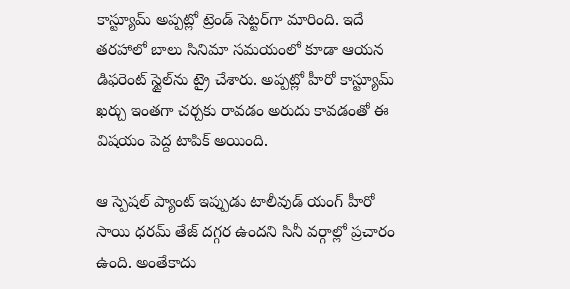కాస్ట్యూమ్ అప్పట్లో ట్రెండ్ సెట్టర్‌గా మారింది. ఇదే తరహాలో బాలు సినిమా సమయంలో కూడా ఆయన డిఫరెంట్ స్టైల్‌ను ట్రై చేశారు. అప్పట్లో హీరో కాస్ట్యూమ్ ఖర్చు ఇంతగా చర్చకు రావడం అరుదు కావడంతో ఈ విషయం పెద్ద టాపిక్ అయింది.

ఆ స్పెషల్ ప్యాంట్ ఇప్పుడు టాలీవుడ్ యంగ్ హీరో సాయి ధరమ్ తేజ్ దగ్గర ఉందని సినీ వర్గాల్లో ప్రచారం ఉంది. అంతేకాదు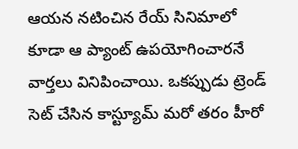ఆయన నటించిన రేయ్ సినిమాలో కూడా ఆ ప్యాంట్ ఉపయోగించారనే వార్తలు వినిపించాయి. ఒకప్పుడు ట్రెండ్ సెట్ చేసిన కాస్ట్యూమ్ మరో తరం హీరో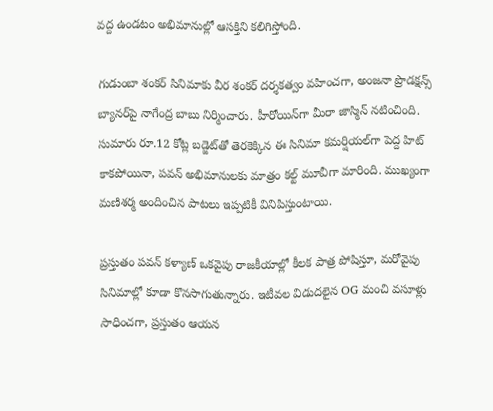వద్ద ఉండటం అభిమానుల్లో ఆసక్తిని కలిగిస్తోంది.

గుడుంబా శంకర్ సినిమాకు వీర శంకర్ దర్శకత్వం వహించగా, అంజనా ప్రొడక్షన్స్ బ్యానర్‌పై నాగేంద్ర బాబు నిర్మించారు. హీరోయిన్‌గా మీరా జాస్మిన్ నటించింది. సుమారు రూ.12 కోట్ల బడ్జెట్‌తో తెరకెక్కిన ఈ సినిమా కమర్షియల్‌గా పెద్ద హిట్ కాకపోయినా, పవన్ అభిమానులకు మాత్రం కల్ట్ మూవీగా మారింది. ముఖ్యంగా మణిశర్మ అందించిన పాటలు ఇప్పటికీ వినిపిస్తుంటాయి.

ప్రస్తుతం పవన్ కళ్యాణ్ ఒకవైపు రాజకీయాల్లో కీలక పాత్ర పోషిస్తూ, మరోవైపు సినిమాల్లో కూడా కొనసాగుతున్నారు. ఇటీవల విడుదలైన OG మంచి వసూళ్లు సాధించగా, ప్రస్తుతం ఆయన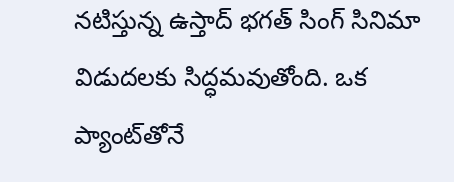నటిస్తున్న ఉస్తాద్ భగత్ సింగ్ సినిమా విడుదలకు సిద్ధమవుతోంది. ఒక ప్యాంట్‌తోనే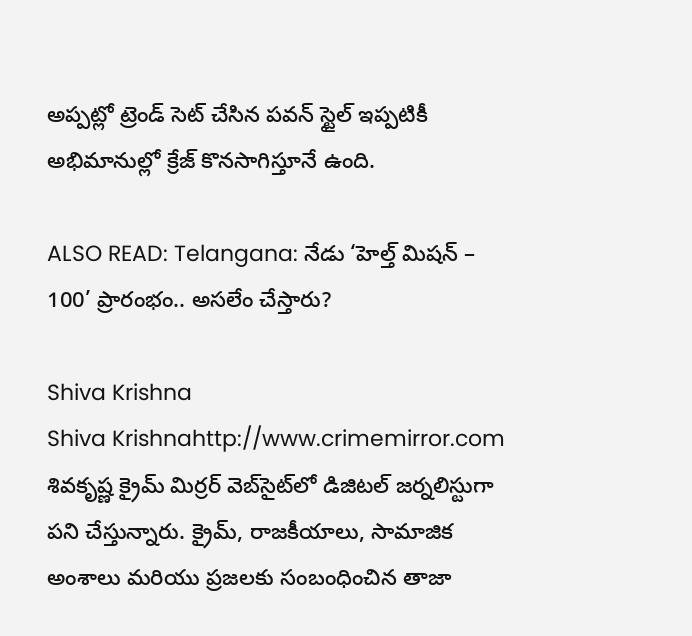అప్పట్లో ట్రెండ్ సెట్ చేసిన పవన్ స్టైల్ ఇప్పటికీ అభిమానుల్లో క్రేజ్ కొనసాగిస్తూనే ఉంది.

ALSO READ: Telangana: నేడు ‘హెల్త్ మిషన్ – 100’ ప్రారంభం.. అసలేం చేస్తారు?

Shiva Krishna
Shiva Krishnahttp://www.crimemirror.com
శివకృష్ణ క్రైమ్ మిర్రర్ వెబ్‌సైట్‌లో డిజిటల్ జర్నలిస్టుగా పని చేస్తున్నారు. క్రైమ్, రాజకీయాలు, సామాజిక అంశాలు మరియు ప్రజలకు సంబంధించిన తాజా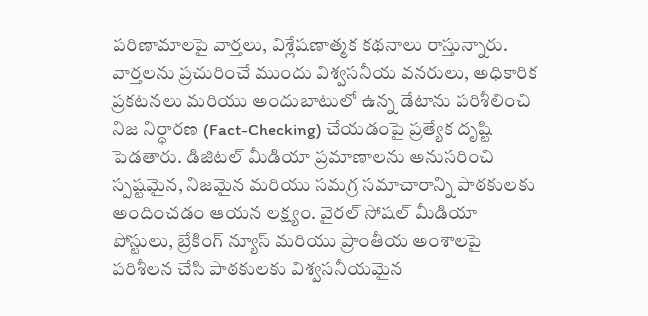పరిణామాలపై వార్తలు, విశ్లేషణాత్మక కథనాలు రాస్తున్నారు. వార్తలను ప్రచురించే ముందు విశ్వసనీయ వనరులు, అధికారిక ప్రకటనలు మరియు అందుబాటులో ఉన్న డేటాను పరిశీలించి నిజ నిర్ధారణ (Fact-Checking) చేయడంపై ప్రత్యేక దృష్టి పెడతారు. డిజిటల్ మీడియా ప్రమాణాలను అనుసరించి స్పష్టమైన, నిజమైన మరియు సమగ్ర సమాచారాన్ని పాఠకులకు అందించడం ఆయన లక్ష్యం. వైరల్ సోషల్ మీడియా పోస్టులు, బ్రేకింగ్ న్యూస్ మరియు ప్రాంతీయ అంశాలపై పరిశీలన చేసి పాఠకులకు విశ్వసనీయమైన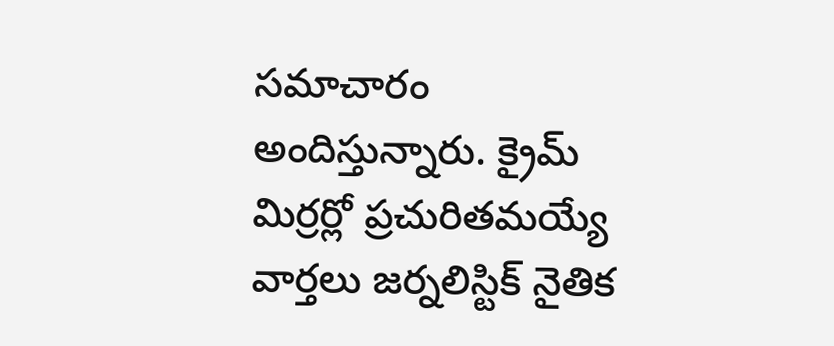సమాచారం అందిస్తున్నారు. క్రైమ్ మిర్రర్లో ప్రచురితమయ్యే వార్తలు జర్నలిస్టిక్ నైతిక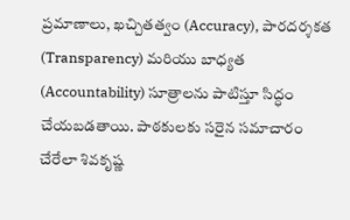ప్రమాణాలు, ఖచ్చితత్వం (Accuracy), పారదర్శకత (Transparency) మరియు బాధ్యత (Accountability) సూత్రాలను పాటిస్తూ సిద్ధం చేయబడతాయి. పాఠకులకు సరైన సమాచారం చేరేలా శివకృష్ణ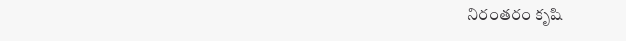నిరంతరం కృషి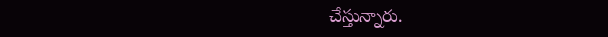చేస్తున్నారు.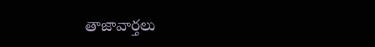తాజావార్తలు